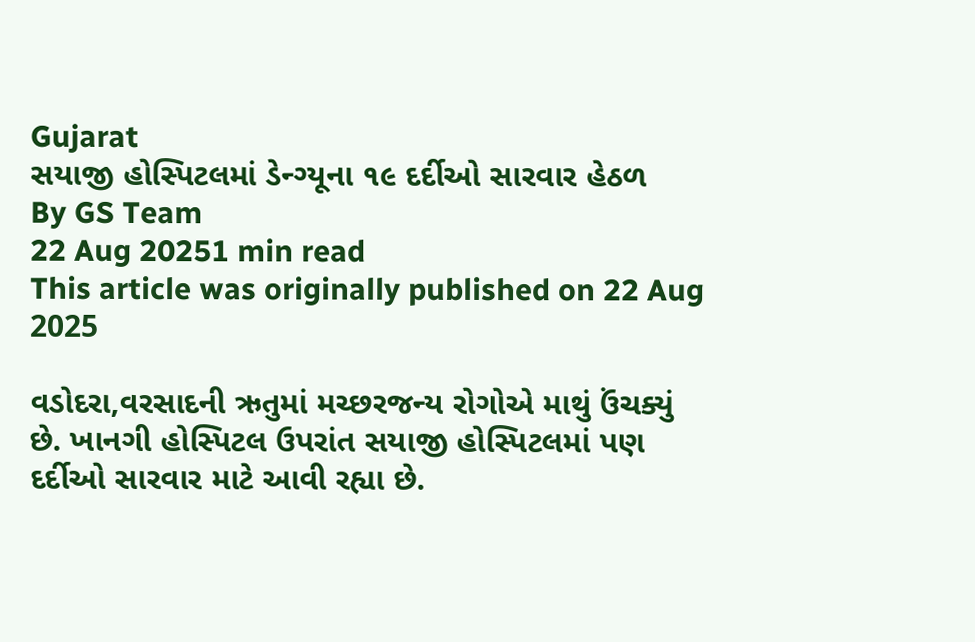Gujarat
સયાજી હોસ્પિટલમાં ડેન્ગ્યૂના ૧૯ દર્દીઓ સારવાર હેઠળ
By GS Team
22 Aug 20251 min read
This article was originally published on 22 Aug 2025

વડોદરા,વરસાદની ઋતુમાં મચ્છરજન્ય રોગોએ માથું ઉંચક્યું છે. ખાનગી હોસ્પિટલ ઉપરાંત સયાજી હોસ્પિટલમાં પણ દર્દીઓ સારવાર માટે આવી રહ્યા છે.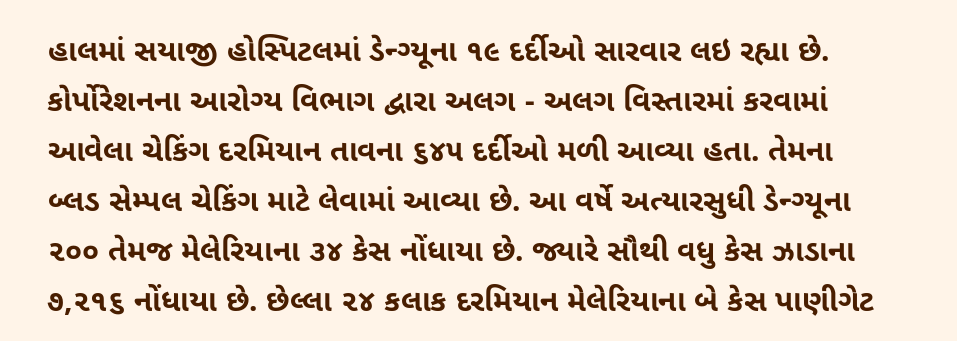હાલમાં સયાજી હોસ્પિટલમાં ડેન્ગ્યૂના ૧૯ દર્દીઓ સારવાર લઇ રહ્યા છે.
કોર્પોરેશનના આરોગ્ય વિભાગ દ્વારા અલગ - અલગ વિસ્તારમાં કરવામાં આવેલા ચેકિંગ દરમિયાન તાવના ૬૪૫ દર્દીઓ મળી આવ્યા હતા. તેમના બ્લડ સેમ્પલ ચેકિંગ માટે લેવામાં આવ્યા છે. આ વર્ષે અત્યારસુધી ડેન્ગ્યૂના ૨૦૦ તેમજ મેલેરિયાના ૩૪ કેસ નોંધાયા છે. જ્યારે સૌથી વધુ કેસ ઝાડાના ૭,૨૧૬ નોંધાયા છે. છેલ્લા ૨૪ કલાક દરમિયાન મેલેરિયાના બે કેસ પાણીગેટ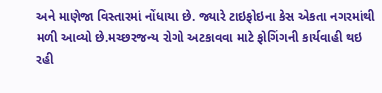અને માણેજા વિસ્તારમાં નોંધાયા છે. જ્યારે ટાઇફોઇના કેસ એકતા નગરમાંથી મળી આવ્યો છે.મચ્છરજન્ય રોગો અટકાવવા માટે ફોગિંગની કાર્યવાહી થઇ રહી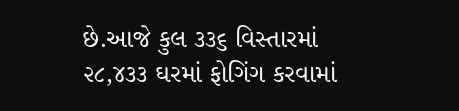છે.આજે કુલ ૩૩૬ વિસ્તારમાં ૨૮,૪૩૩ ઘરમાં ફોગિંગ કરવામાં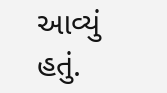આવ્યું હતું.